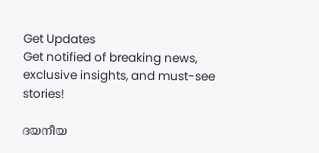Get Updates
Get notified of breaking news, exclusive insights, and must-see stories!

ദയനീയ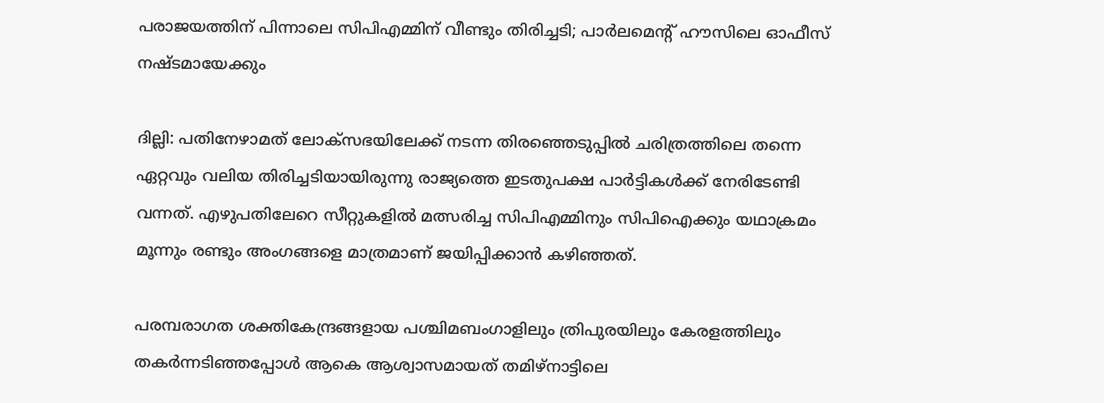പരാജയത്തിന് പിന്നാലെ സിപിഎമ്മിന് വീണ്ടും തിരിച്ചടി; പാര്‍ലമെന്‍റ് ഹൗസിലെ ഓഫീസ് നഷ്ടമായേക്കും

ദില്ലി: പതിനേഴാമത് ലോക്സഭയിലേക്ക് നടന്ന തിരഞ്ഞെടുപ്പില്‍ ചരിത്രത്തിലെ തന്നെ ഏറ്റവും വലിയ തിരിച്ചടിയായിരുന്നു രാജ്യത്തെ ഇടതുപക്ഷ പാര്‍ട്ടികള്‍ക്ക് നേരിടേണ്ടി വന്നത്. എഴുപതിലേറെ സീറ്റുകളില്‍ മത്സരിച്ച സിപിഎമ്മിനും സിപിഐക്കും യഥാക്രമം മൂന്നും രണ്ടും അംഗങ്ങളെ മാത്രമാണ് ജയിപ്പിക്കാന്‍ കഴിഞ്ഞത്.

പരമ്പരാഗത ശക്തികേന്ദ്രങ്ങളായ പശ്ചിമബംഗാളിലും ത്രിപുരയിലും കേരളത്തിലും തകര്‍ന്നടിഞ്ഞപ്പോള്‍ ആകെ ആശ്വാസമായത് തമിഴ്നാട്ടിലെ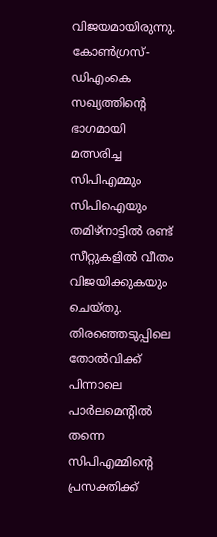വിജയമായിരുന്നു. കോണ്‍ഗ്രസ്-ഡിഎംകെ സഖ്യത്തിന്‍റെ ഭാഗമായി മത്സരിച്ച സിപിഎമ്മും സിപിഐയും തമിഴ്നാട്ടില്‍ രണ്ട് സീറ്റുകളില്‍ വീതം വിജയിക്കുകയും ചെയ്തു. തിരഞ്ഞെടുപ്പിലെ തോല്‍വിക്ക് പിന്നാലെ പാര്‍ലമെന്‍റില്‍ തന്നെ സിപിഎമ്മിന്‍റെ പ്രസക്തിക്ക്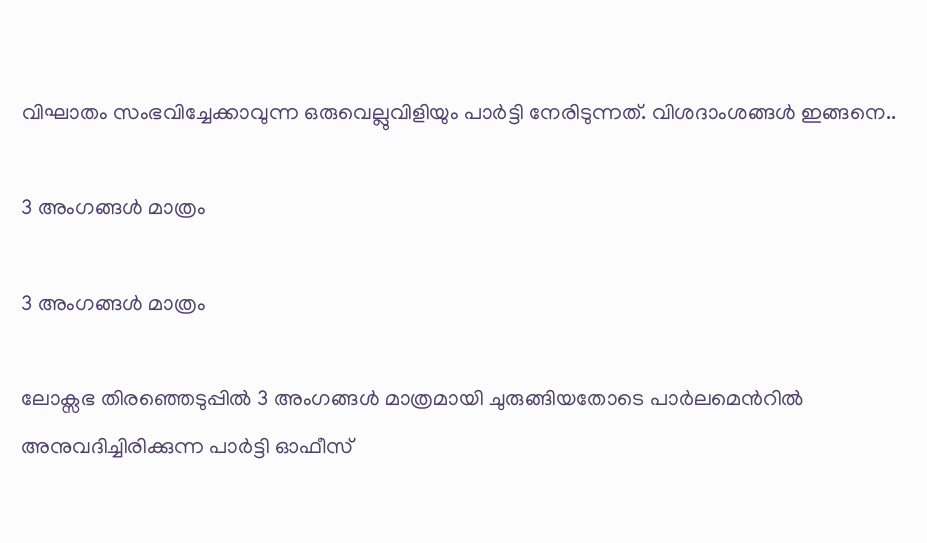വിഘാതം സംഭവിച്ചേക്കാവുന്ന ഒരുവെല്ലുവിളിയും പാര്‍ട്ടി നേരിടുന്നത്. വിശദാംശങ്ങള്‍ ഇങ്ങനെ..

3 അംഗങ്ങള്‍ മാത്രം

3 അംഗങ്ങള്‍ മാത്രം

ലോക്സഭ തിരഞ്ഞെടുപ്പില്‍ 3 അംഗങ്ങള്‍ മാത്രമായി ചുരുങ്ങിയതോടെ പാര്‍ലമെന്‍റില്‍ അനുവദിച്ചിരിക്കുന്ന പാര്‍ട്ടി ഓഫീസ്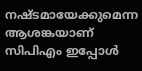നഷ്ടമായേക്കുമെന്ന ആശങ്കയാണ് സിപിഎം ഇപ്പോള്‍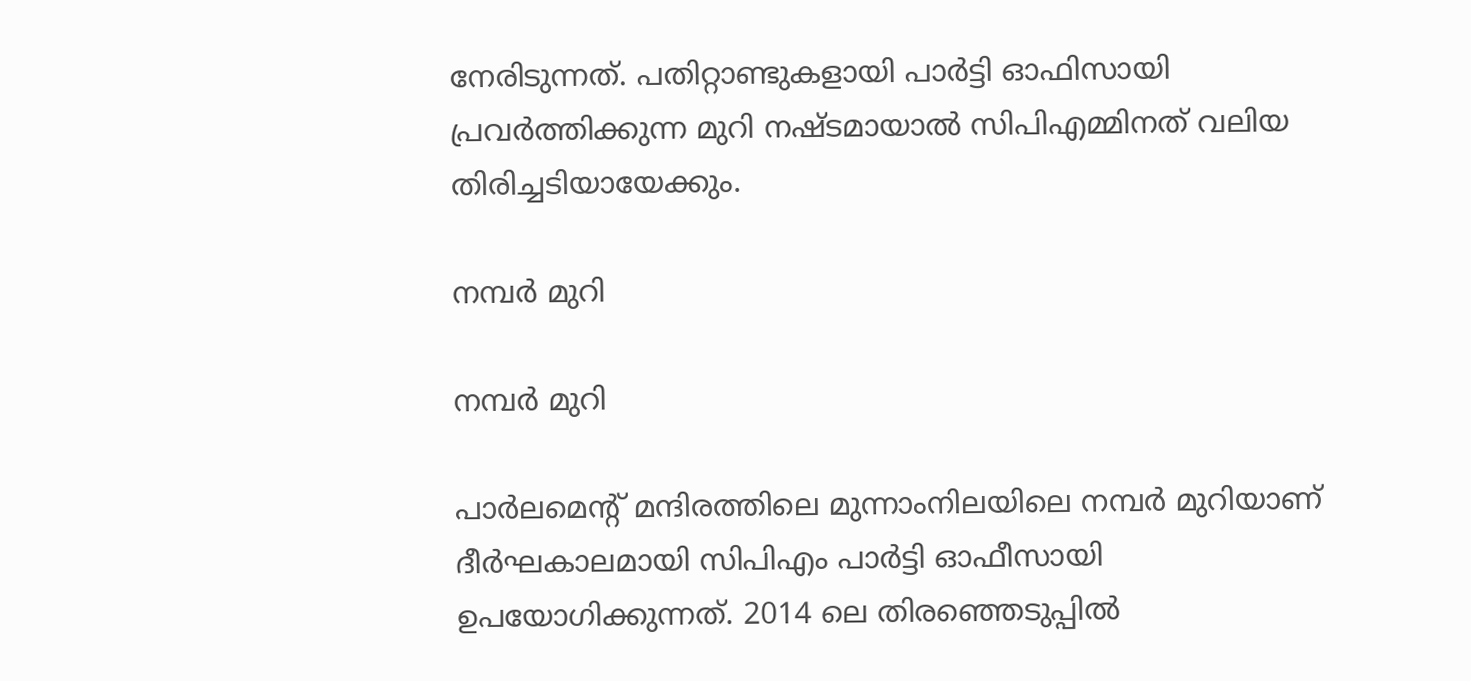നേരിടുന്നത്. പതിറ്റാണ്ടുകളായി പാര്‍ട്ടി ഓഫിസായി പ്രവര്‍ത്തിക്കുന്ന മുറി നഷ്ടമായാല്‍ സിപിഎമ്മിനത് വലിയ തിരിച്ചടിയായേക്കും.

നമ്പര്‍ മുറി

നമ്പര്‍ മുറി

പാര്‍ലമെന്‍റ് മന്ദിരത്തിലെ മുന്നാംനിലയിലെ നമ്പര്‍ മുറിയാണ് ദീര്‍ഘകാലമായി സിപിഎം പാര്‍ട്ടി ഓഫീസായി ഉപയോഗിക്കുന്നത്. 2014 ലെ തിരഞ്ഞെടുപ്പില്‍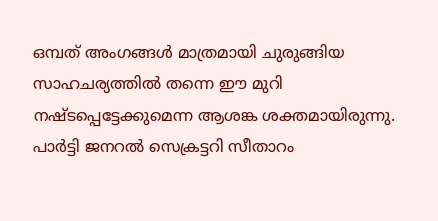ഒമ്പത് അംഗങ്ങള്‍ മാത്രമായി ചുരുങ്ങിയ സാഹചര്യത്തില്‍ തന്നെ ഈ മുറി നഷ്ടപ്പെട്ടേക്കുമെന്ന ആശങ്ക ശക്തമായിരുന്നു. പാര്‍ട്ടി ജനറല്‍ സെക്രട്ടറി സീതാറം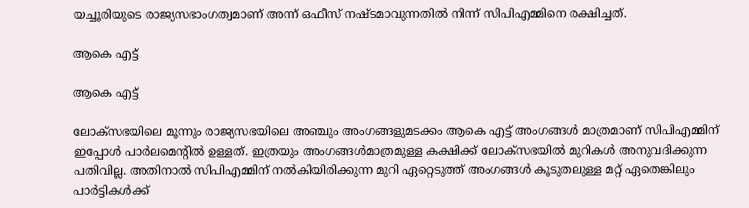യച്ചൂരിയുടെ രാജ്യസഭാംഗത്വമാണ് അന്ന് ഒഫീസ് നഷ്ടമാവുന്നതില്‍ നിന്ന് സിപിഎമ്മിനെ രക്ഷിച്ചത്.

ആകെ എട്ട്

ആകെ എട്ട്

ലോക്സഭയിലെ മൂന്നും രാജ്യസഭയിലെ അഞ്ചും അംഗങ്ങളുമടക്കം ആകെ എട്ട് അംഗങ്ങള്‍ മാത്രമാണ് സിപിഎമ്മിന് ഇപ്പോള്‍ പാര്‍ലമെന്‍റില്‍ ഉള്ളത്. ഇത്രയും അംഗങ്ങള്‍മാത്രമുള്ള കക്ഷിക്ക് ലോക്സഭയില്‍ മുറികള്‍ അനുവദിക്കുന്ന പതിവില്ല. അതിനാല്‍ സിപിഎമ്മിന് നല്‍കിയിരിക്കുന്ന മുറി ഏറ്റെടുത്ത് അംഗങ്ങള്‍ കൂടുതലുള്ള മറ്റ് ഏതെങ്കിലും പാര്‍ട്ടികള്‍ക്ക്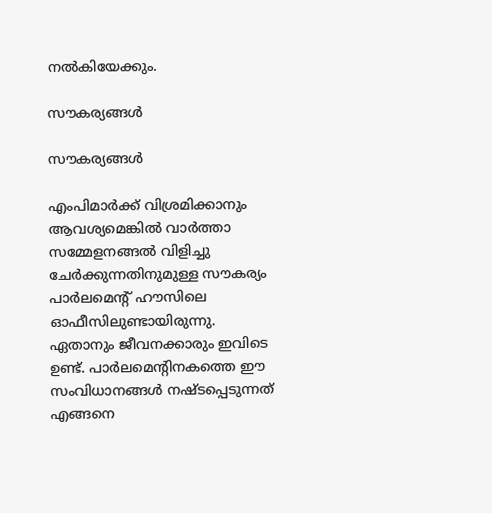നല്‍കിയേക്കും.

സൗകര്യങ്ങള്‍

സൗകര്യങ്ങള്‍

എംപിമാര്‍ക്ക് വിശ്രമിക്കാനും ആവശ്യമെങ്കില്‍ വാര്‍ത്താ സമ്മേളനങ്ങല്‍ വിളിച്ചു ചേര്‍ക്കുന്നതിനുമുള്ള സൗകര്യം പാര്‍ലമെന്‍റ് ഹൗസിലെ ഓഫീസിലുണ്ടായിരുന്നു. ഏതാനും ജീവനക്കാരും ഇവിടെ ഉണ്ട്. പാര്‍ലമെന്‍റിനകത്തെ ഈ സംവിധാനങ്ങള്‍ നഷ്ടപ്പെടുന്നത് എങ്ങനെ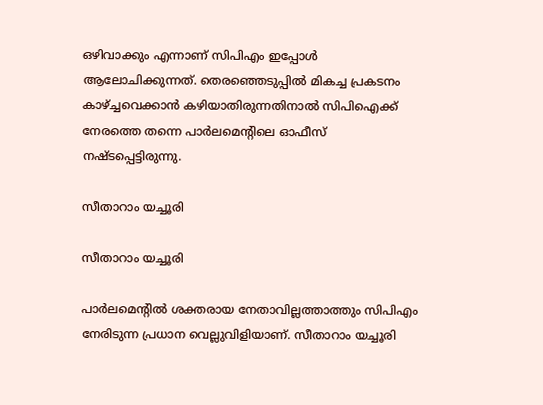ഒഴിവാക്കും എന്നാണ് സിപിഎം ഇപ്പോള്‍ ആലോചിക്കുന്നത്. തെരഞ്ഞെടുപ്പില്‍ മികച്ച പ്രകടനം കാഴ്ച്ചവെക്കാന്‍ കഴിയാതിരുന്നതിനാല്‍ സിപിഐക്ക് നേരത്തെ തന്നെ പാര്‍ലമെന്‍റിലെ ഓഫീസ് നഷ്ടപ്പെട്ടിരുന്നു.

സീതാറാം യച്ചൂരി

സീതാറാം യച്ചൂരി

പാര്‍ലമെന്‍റില്‍ ശക്തരായ നേതാവില്ലത്താത്തും സിപിഎം നേരിടുന്ന പ്രധാന വെല്ലുവിളിയാണ്. സീതാറാം യച്ചൂരി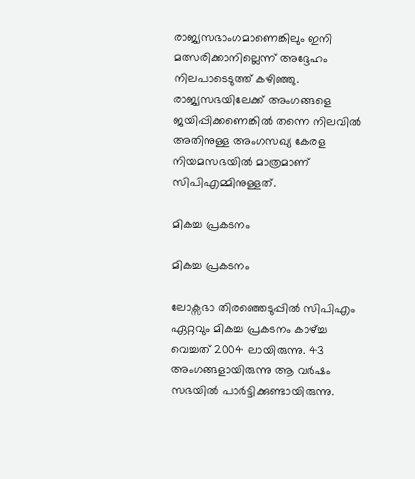രാജ്യസഭാംഗമാണെങ്കിലും ഇനി മത്സരിക്കാനില്ലെന്ന് അദ്ദേഹം നിലപാടെടുത്ത് കഴിഞ്ഞു. രാജ്യസഭയിലേക്ക് അംഗങ്ങളെ ജയിപ്പിക്കണെങ്കില്‍ തന്നെ നിലവില്‍ അതിനുള്ള അംഗസഖ്യ കേരള നിയമസഭയില്‍ മാത്രമാണ് സിപിഎമ്മിനുള്ളത്.

മികച്ച പ്രകടനം

മികച്ച പ്രകടനം

ലോക്സഭാ തിരഞ്ഞെടുപ്പില്‍ സിപിഎം ഏറ്റവും മികച്ച പ്രകടനം കാഴ്ച്ച വെച്ചത് 2004 ലായിരുന്നു. 43 അംഗങ്ങളായിരുന്നു ആ വര്‍ഷം സഭയില്‍ പാര്‍ട്ടിക്കുണ്ടായിരുന്നു.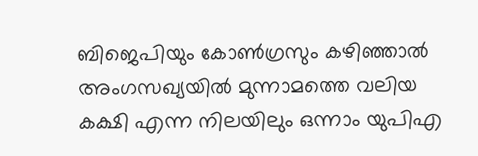ബിജെപിയും കോണ്‍ഗ്രസും കഴിഞ്ഞാല്‍ അംഗസഖ്യയില്‍ മുന്നാമത്തെ വലിയ കക്ഷി എന്ന നിലയിലും ഒന്നാം യുപിഎ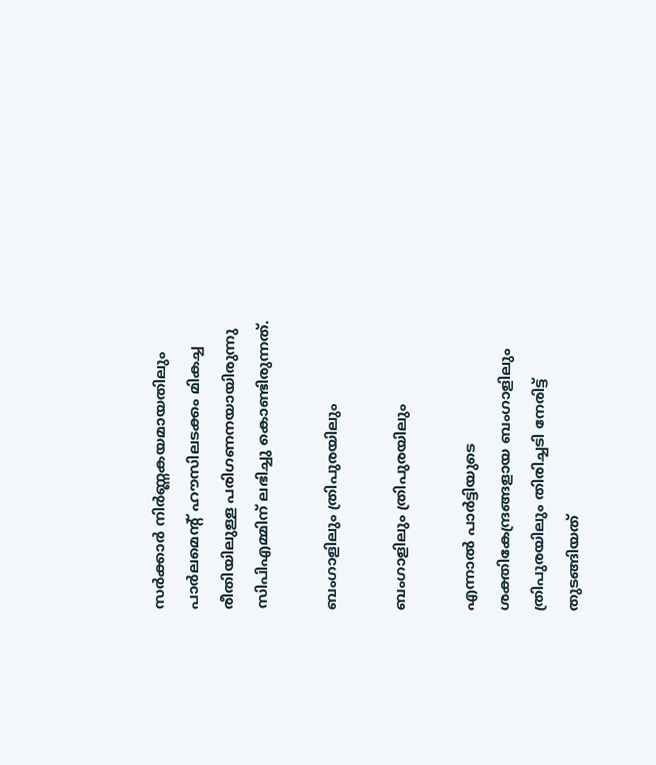സര്‍ക്കാര്‍ നിര്‍ണ്ണകയമായതിലും പാര്‍ലമെന്‍റ് ഹൗസിലടക്കം മികച്ച രീതിയിലുള്ള പരിഗണനയായിരുന്നു സിപിഎമ്മിന് ലഭിച്ചു കൊണ്ടിരുന്നത്.

ബംഗാളിലും ത്രിപുരയിലും

ബംഗാളിലും ത്രിപുരയിലും

എന്നാല്‍ പാര്‍ട്ടിയുടെ ശക്തികേന്ദ്രങ്ങളായ ബംഗാളിലും ത്രിപുരയിലും തിരിച്ചടി നേരിട്ട് തുടങ്ങിയത്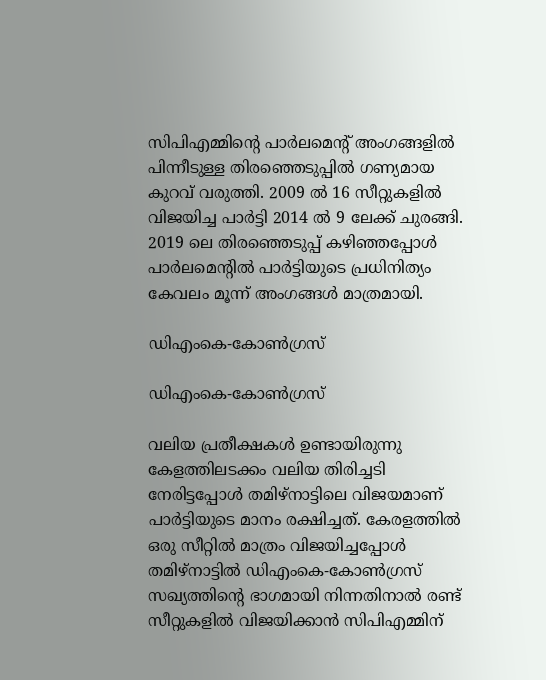സിപിഎമ്മിന്‍റെ പാര്‍ലമെന്‍റ് അംഗങ്ങളില്‍ പിന്നീടുള്ള തിരഞ്ഞെടുപ്പില്‍ ഗണ്യമായ കുറവ് വരുത്തി. 2009 ല്‍ 16 സീറ്റുകളില്‍ വിജയിച്ച പാര്‍ട്ടി 2014 ല്‍ 9 ലേക്ക് ചുരങ്ങി. 2019 ലെ തിരഞ്ഞെടുപ്പ് കഴിഞ്ഞപ്പോള്‍ പാര്‍ലമെന്‍റില്‍ പാര്‍ട്ടിയുടെ പ്രധിനിത്യം കേവലം മൂന്ന് അംഗങ്ങള്‍ മാത്രമായി.

ഡിഎംകെ-കോണ്‍ഗ്രസ്

ഡിഎംകെ-കോണ്‍ഗ്രസ്

വലിയ പ്രതീക്ഷകള്‍ ഉണ്ടായിരുന്നു കേളത്തിലടക്കം വലിയ തിരിച്ചടി നേരിട്ടപ്പോള്‍ തമിഴ്നാട്ടിലെ വിജയമാണ് പാര്‍ട്ടിയുടെ മാനം രക്ഷിച്ചത്. കേരളത്തില്‍ ഒരു സീറ്റില്‍ മാത്രം വിജയിച്ചപ്പോള്‍ തമിഴ്നാട്ടില്‍ ഡിഎംകെ-കോണ്‍ഗ്രസ് സഖ്യത്തിന്‍റെ ഭാഗമായി നിന്നതിനാല്‍ രണ്ട് സീറ്റുകളില്‍ വിജയിക്കാന്‍ സിപിഎമ്മിന്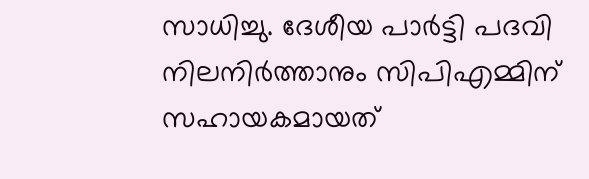സാധിച്ചു. ദേശീയ പാര്‍ട്ടി പദവി നിലനിര്‍ത്താനും സിപിഎമ്മിന് സഹായകമായത്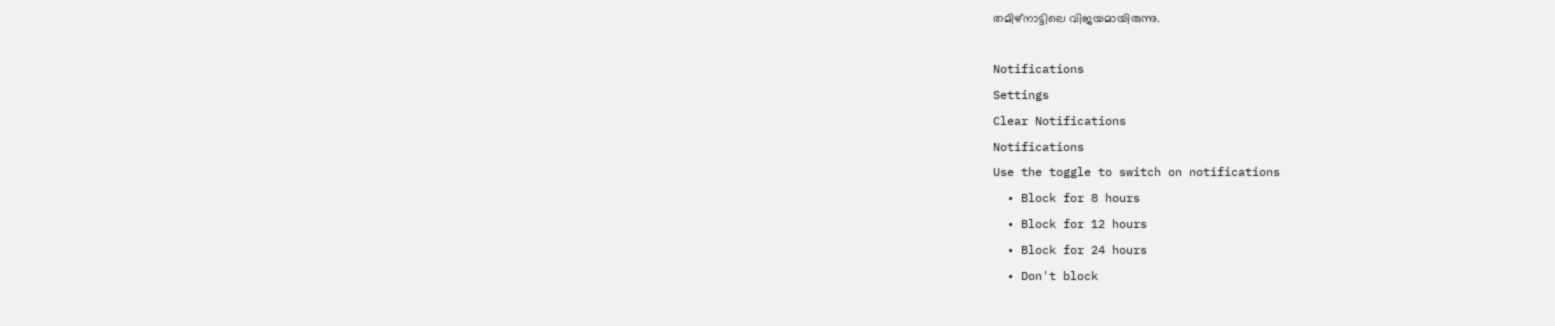തമിഴ്നാട്ടിലെ വിജയമായിരുന്നു.

Notifications
Settings
Clear Notifications
Notifications
Use the toggle to switch on notifications
  • Block for 8 hours
  • Block for 12 hours
  • Block for 24 hours
  • Don't block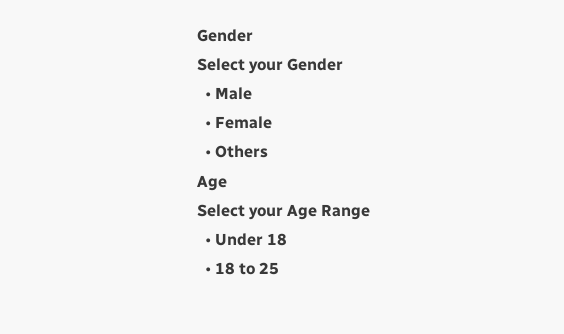Gender
Select your Gender
  • Male
  • Female
  • Others
Age
Select your Age Range
  • Under 18
  • 18 to 25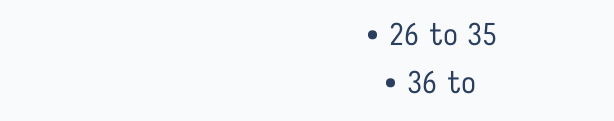• 26 to 35
  • 36 to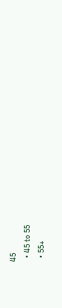45
  • 45 to 55
  • 55+